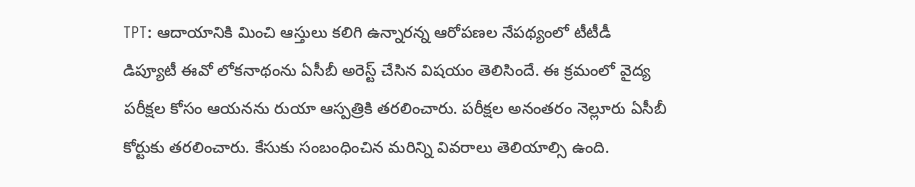TPT: ఆదాయానికి మించి ఆస్తులు కలిగి ఉన్నారన్న ఆరోపణల నేపథ్యంలో టీటీడీ డిప్యూటీ ఈవో లోకనాథంను ఏసీబీ అరెస్ట్ చేసిన విషయం తెలిసిందే. ఈ క్రమంలో వైద్య పరీక్షల కోసం ఆయనను రుయా ఆస్పత్రికి తరలించారు. పరీక్షల అనంతరం నెల్లూరు ఏసీబీ కోర్టుకు తరలించారు. కేసుకు సంబంధించిన మరిన్ని వివరాలు తెలియాల్సి ఉంది.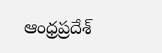ఆంధ్రప్రదేశ్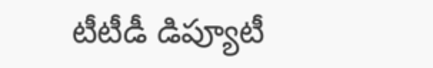టీటీడీ డిప్యూటీ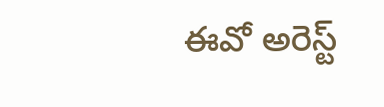ఈవో అరెస్ట్